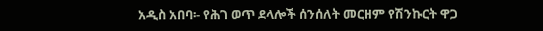አዲስ አበባ፡- የሕገ ወጥ ደላሎች ሰንሰለት መርዘም የሽንኩርት ዋጋ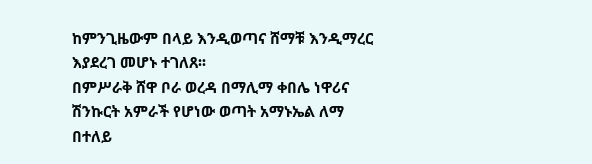ከምንጊዜውም በላይ እንዲወጣና ሸማቹ እንዲማረር እያደረገ መሆኑ ተገለጸ፡፡
በምሥራቅ ሸዋ ቦራ ወረዳ በማሊማ ቀበሌ ነዋሪና ሽንኩርት አምራች የሆነው ወጣት አማኑኤል ለማ በተለይ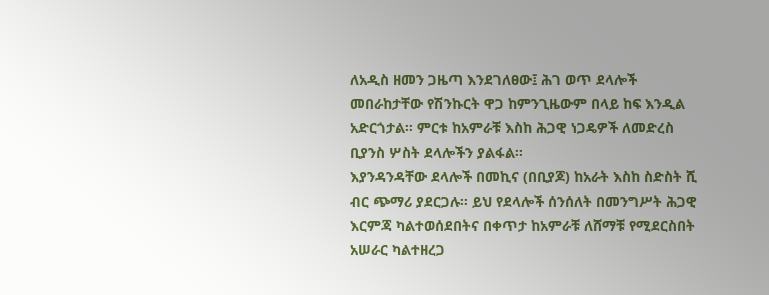ለአዲስ ዘመን ጋዜጣ እንደገለፀው፤ ሕገ ወጥ ደላሎች መበራከታቸው የሽንኩርት ዋጋ ከምንጊዜውም በላይ ከፍ እንዲል አድርጎታል፡፡ ምርቱ ከአምራቹ እስከ ሕጋዊ ነጋዴዎች ለመድረስ ቢያንስ ሦስት ደላሎችን ያልፋል፡፡
እያንዳንዳቸው ደላሎች በመኪና (በቢያጆ) ከአራት እስከ ስድስት ሺ ብር ጭማሪ ያደርጋሉ፡፡ ይህ የደላሎች ሰንሰለት በመንግሥት ሕጋዊ እርምጃ ካልተወሰደበትና በቀጥታ ከአምራቹ ለሸማቹ የሚደርስበት አሠራር ካልተዘረጋ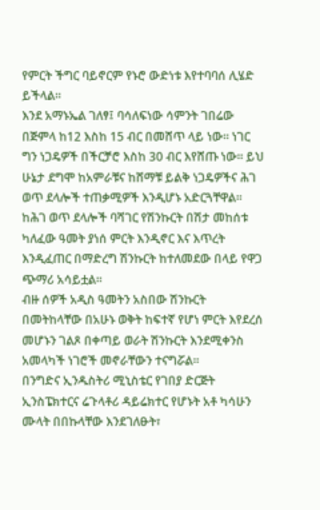የምርት ችግር ባይኖርም የኑሮ ውድነቱ እየተባባሰ ሊሄድ ይችላል፡፡
እንደ አማኑኤል ገለፃ፤ ባሳለፍነው ሳምንት ገበሬው በጅምላ ከ12 እስከ 15 ብር በመሸጥ ላይ ነው፡፡ ነገር ግን ነጋዴዎች በችርቻሮ እስከ 30 ብር እየሸጡ ነው፡፡ ይህ ሁኔታ ደግሞ ከአምራቹና ከሸማቹ ይልቅ ነጋዴዎችና ሕገ ወጥ ደላሎች ተጠቃሚዎች እንዲሆኑ አድርጓቸዋል፡፡ ከሕገ ወጥ ደላሎች ባሻገር የሽንኩርት በሽታ መከሰቱ ካለፈው ዓመት ያነሰ ምርት እንዲኖር እና እጥረት እንዲፈጠር በማድረግ ሽንኩርት ከተለመደው በላይ የዋጋ ጭማሪ አሳይቷል፡፡
ብዙ ሰዎች አዲስ ዓመትን አስበው ሽንኩርት በመትከላቸው በአሁኑ ወቅት ከፍተኛ የሆነ ምርት እየደረሰ መሆኑን ገልጾ በቀጣይ ወራት ሽንኩርት እንደሚቀንስ አመላካች ነገሮች መኖራቸውን ተናግሯል፡፡
በንግድና ኢንዱስትሪ ሚኒስቴር የገበያ ድርጅት ኢንስፔክተርና ሬጉላቶሪ ዳይሬክተር የሆኑት አቶ ካሳሁን ሙላት በበኩላቸው እንደገለፁት፣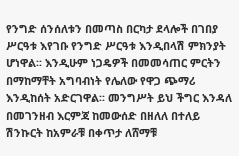የንግድ ሰንሰለቱን በመጣስ በርካታ ደላሎች በገበያ ሥርዓቱ እየገቡ የንግድ ሥርዓቱ እንዲበላሽ ምክንያት ሆነዋል፡፡ እንዲሁም ነጋዴዎች በመመሳጠር ምርትን በማከማቸት አግባብነት የሌለው የዋጋ ጭማሪ እንዲከሰት አድርገዋል፡፡ መንግሥት ይህ ችግር እንዳለ በመገንዘብ እርምጃ ከመውሰድ በዘለለ በተለይ ሽንኩርት ከአምራቹ በቀጥታ ለሸማቹ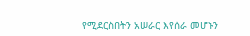የሚደርስበትን አሠራር እየሰራ መሆኑን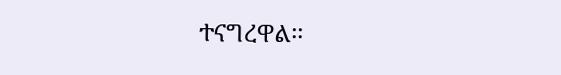ተናግረዋል፡፡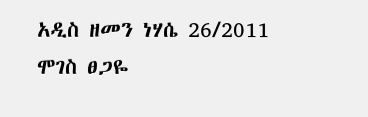አዲስ ዘመን ነሃሴ 26/2011
ሞገስ ፀጋዬ